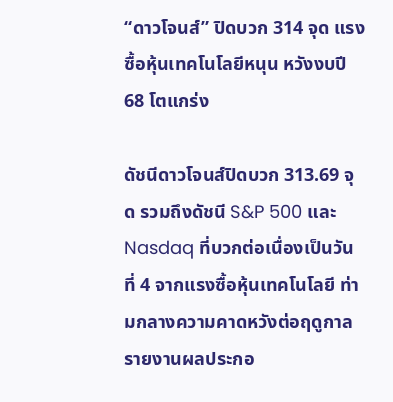“ดาวโจนส์” ปิดบวก 314 จุด แรงซื้อหุ้นเทคโนโลยีหนุน หวังงบปี 68 โตแกร่ง

ดัชนีดาวโจนส์ปิดบวก 313.69 จุด รวมถึงดัชนี S&P 500 และ Nasdaq ที่บวกต่อเนื่องเป็นวันที่ 4 จากแรงซื้อหุ้นเทคโนโลยี ท่ามกลางความคาดหวังต่อฤดูกาลรายงานผลประกอ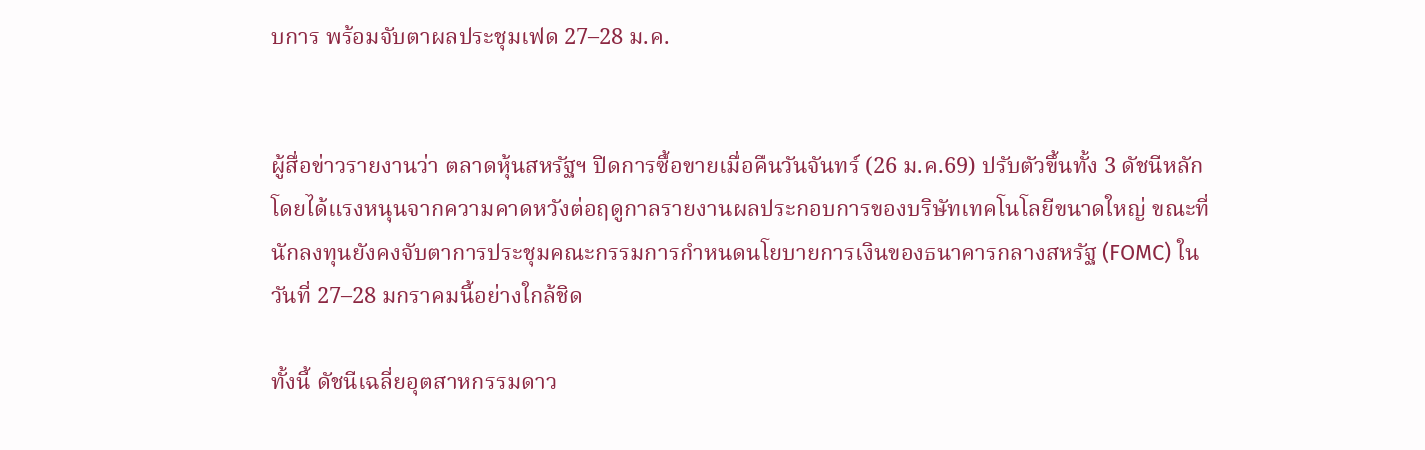บการ พร้อมจับตาผลประชุมเฟด 27–28 ม.ค.


ผู้สื่อข่าวรายงานว่า ตลาดหุ้นสหรัฐฯ ปิดการซื้อขายเมื่อคืนวันจันทร์ (26 ม.ค.69) ปรับตัวขึ้นทั้ง 3 ดัชนีหลัก โดยได้แรงหนุนจากความคาดหวังต่อฤดูกาลรายงานผลประกอบการของบริษัทเทคโนโลยีขนาดใหญ่ ขณะที่นักลงทุนยังคงจับตาการประชุมคณะกรรมการกำหนดนโยบายการเงินของธนาคารกลางสหรัฐ (FOMC) ในวันที่ 27–28 มกราคมนี้อย่างใกล้ชิด

ทั้งนี้ ดัชนีเฉลี่ยอุตสาหกรรมดาว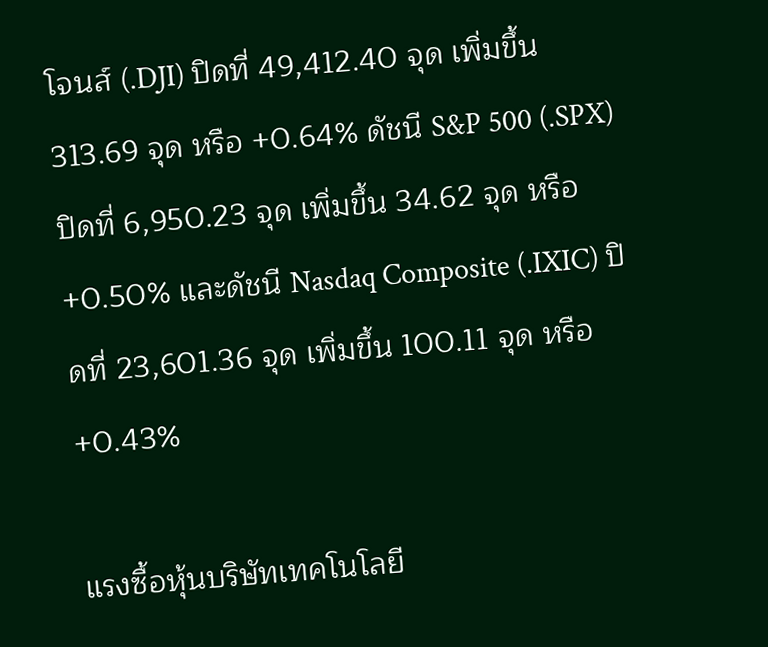โจนส์ (.DJI) ปิดที่ 49,412.40 จุด เพิ่มขึ้น 313.69 จุด หรือ +0.64% ดัชนี S&P 500 (.SPX) ปิดที่ 6,950.23 จุด เพิ่มขึ้น 34.62 จุด หรือ +0.50% และดัชนี Nasdaq Composite (.IXIC) ปิดที่ 23,601.36 จุด เพิ่มขึ้น 100.11 จุด หรือ +0.43%

แรงซื้อหุ้นบริษัทเทคโนโลยี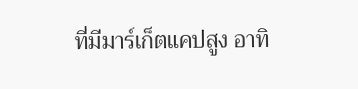ที่มีมาร์เก็ตแคปสูง อาทิ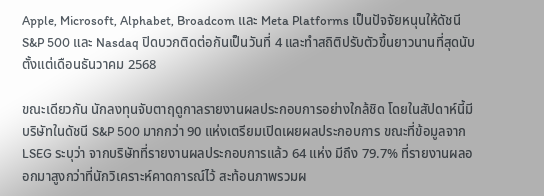Apple, Microsoft, Alphabet, Broadcom และ Meta Platforms เป็นปัจจัยหนุนให้ดัชนี S&P 500 และ Nasdaq ปิดบวกติดต่อกันเป็นวันที่ 4 และทำสถิติปรับตัวขึ้นยาวนานที่สุดนับตั้งแต่เดือนธันวาคม 2568

ขณะเดียวกัน นักลงทุนจับตาฤดูกาลรายงานผลประกอบการอย่างใกล้ชิด โดยในสัปดาห์นี้มีบริษัทในดัชนี S&P 500 มากกว่า 90 แห่งเตรียมเปิดเผยผลประกอบการ ขณะที่ข้อมูลจาก LSEG ระบุว่า จากบริษัทที่รายงานผลประกอบการแล้ว 64 แห่ง มีถึง 79.7% ที่รายงานผลออกมาสูงกว่าที่นักวิเคราะห์คาดการณ์ไว้ สะท้อนภาพรวมผ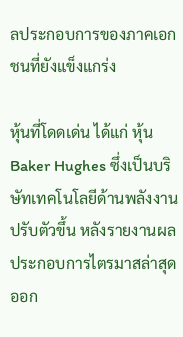ลประกอบการของภาคเอกชนที่ยังแข็งแกร่ง

หุ้นที่โดดเด่น ได้แก่ หุ้น Baker Hughes ซึ่งเป็นบริษัทเทคโนโลยีด้านพลังงาน ปรับตัวขึ้น หลังรายงานผลประกอบการไตรมาสล่าสุดออก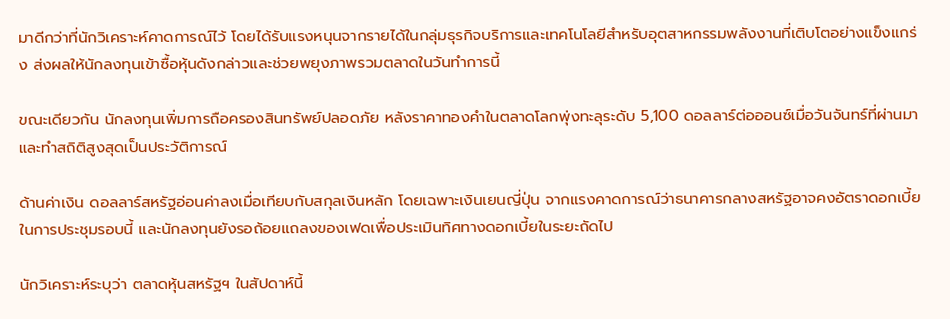มาดีกว่าที่นักวิเคราะห์คาดการณ์ไว้ โดยได้รับแรงหนุนจากรายได้ในกลุ่มธุรกิจบริการและเทคโนโลยีสำหรับอุตสาหกรรมพลังงานที่เติบโตอย่างแข็งแกร่ง ส่งผลให้นักลงทุนเข้าซื้อหุ้นดังกล่าวและช่วยพยุงภาพรวมตลาดในวันทำการนี้

ขณะเดียวกัน นักลงทุนเพิ่มการถือครองสินทรัพย์ปลอดภัย หลังราคาทองคำในตลาดโลกพุ่งทะลุระดับ 5,100 ดอลลาร์ต่อออนซ์เมื่อวันจันทร์ที่ผ่านมา และทำสถิติสูงสุดเป็นประวัติการณ์

ด้านค่าเงิน ดอลลาร์สหรัฐอ่อนค่าลงเมื่อเทียบกับสกุลเงินหลัก โดยเฉพาะเงินเยนญี่ปุ่น จากแรงคาดการณ์ว่าธนาคารกลางสหรัฐอาจคงอัตราดอกเบี้ยในการประชุมรอบนี้ และนักลงทุนยังรอถ้อยแถลงของเฟดเพื่อประเมินทิศทางดอกเบี้ยในระยะถัดไป

นักวิเคราะห์ระบุว่า ตลาดหุ้นสหรัฐฯ ในสัปดาห์นี้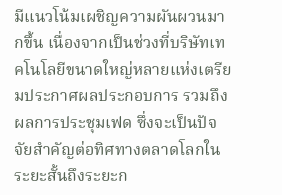มีแนวโน้มเผชิญความผันผวนมากขึ้น เนื่องจากเป็นช่วงที่บริษัทเทคโนโลยีขนาดใหญ่หลายแห่งเตรียมประกาศผลประกอบการ รวมถึงผลการประชุมเฟด ซึ่งจะเป็นปัจจัยสำคัญต่อทิศทางตลาดโลกในระยะสั้นถึงระยะก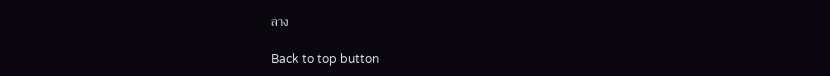ลาง

Back to top button